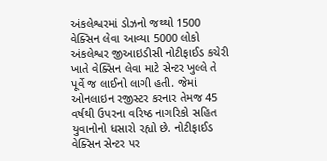અંકલેશ્વરમાં ડોઝનો જથ્થો 1500 વેક્સિન લેવા આવ્યા 5000 લોકો
અંકલેશ્વર જીઆઇડીસી નોટીફાઈડ કચેરી ખાતે વેક્સિન લેવા માટે સેન્ટર ખુલ્લે તે પૂર્વે જ લાઈનો લાગી હતી. જેમાં ઓનલાઇન રજીસ્ટર કરનાર તેમજ 45 વર્ષથી ઉપરના વરિષ્ઠ નાગરિકો સહિત યુવાનોનો ધસારો રહ્યો છે. નોટીફાઈડ વેક્સિન સેન્ટર પર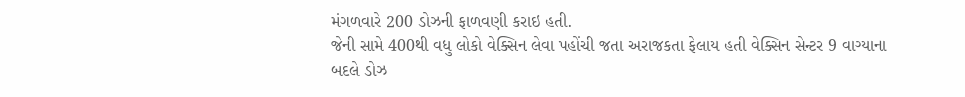મંગળવારે 200 ડોઝની ફાળવણી કરાઇ હતી.
જેની સામે 400થી વધુ લોકો વેક્સિન લેવા પહોંચી જતા અરાજકતા ફેલાય હતી વેક્સિન સેન્ટર 9 વાગ્યાના બદલે ડોઝ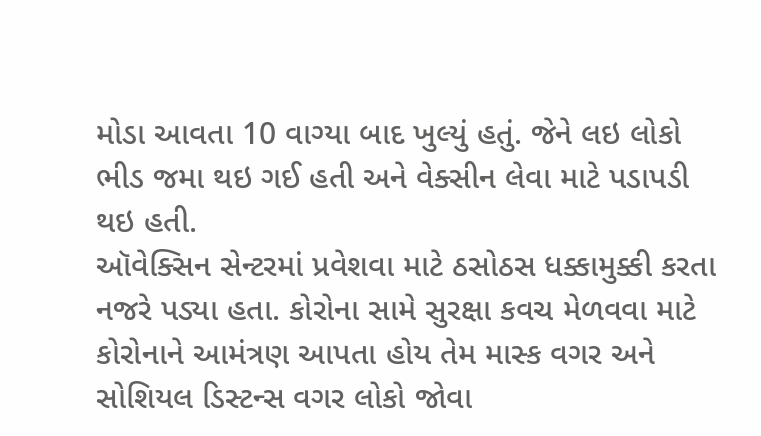મોડા આવતા 10 વાગ્યા બાદ ખુલ્યું હતું. જેને લઇ લોકો ભીડ જમા થઇ ગઈ હતી અને વેક્સીન લેવા માટે પડાપડી થઇ હતી.
ઑવેક્સિન સેન્ટરમાં પ્રવેશવા માટે ઠસોઠસ ધક્કામુક્કી કરતા નજરે પડ્યા હતા. કોરોના સામે સુરક્ષા કવચ મેળવવા માટે કોરોનાને આમંત્રણ આપતા હોય તેમ માસ્ક વગર અને સોશિયલ ડિસ્ટન્સ વગર લોકો જોવા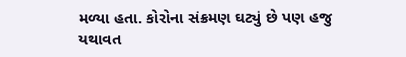મળ્યા હતા. કોરોના સંક્રમણ ઘટ્યું છે પણ હજુ યથાવત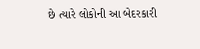છે ત્યારે લોકોની આ બેદરકારી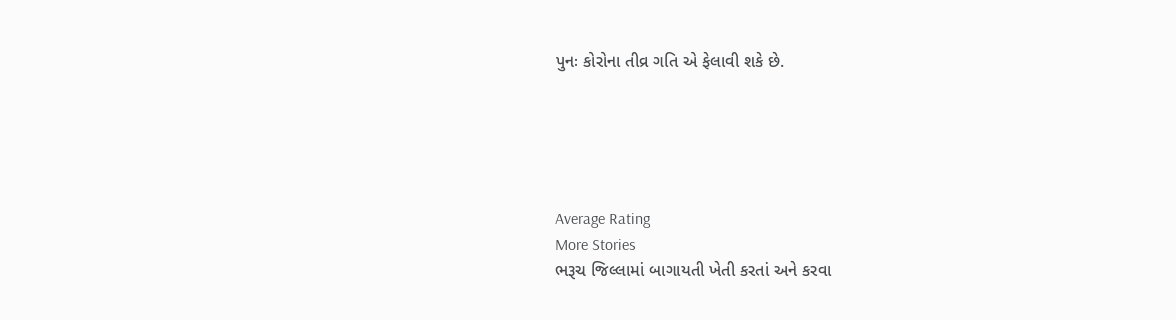પુનઃ કોરોના તીવ્ર ગતિ એ ફેલાવી શકે છે.





Average Rating
More Stories
ભરૂચ જિલ્લામાં બાગાયતી ખેતી કરતાં અને કરવા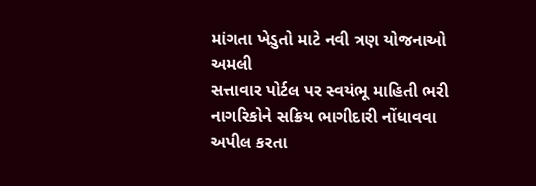માંગતા ખેડુતો માટે નવી ત્રણ યોજનાઓ અમલી
સત્તાવાર પોર્ટલ પર સ્વયંભૂ માહિતી ભરી નાગરિકોને સક્રિય ભાગીદારી નોંધાવવા અપીલ કરતા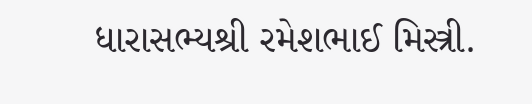ધારાસભ્યશ્રી રમેશભાઈ મિસ્ત્રી.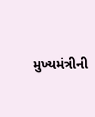મુખ્યમંત્રીની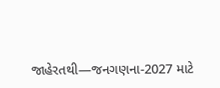જાહેરતથી—જનગણના-2027 માટે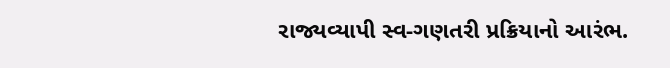રાજ્યવ્યાપી સ્વ-ગણતરી પ્રક્રિયાનો આરંભ.